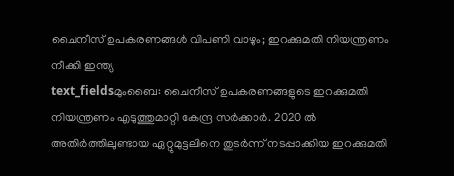ചൈനീസ് ഉപകരണങ്ങൾ വിപണി വാഴും; ഇറക്കുമതി നിയന്ത്രണം നീക്കി ഇന്ത്യ
text_fieldsമുംബൈ: ചൈനീസ് ഉപകരണങ്ങളുടെ ഇറക്കുമതി നിയന്ത്രണം എടുത്തുമാറ്റി കേന്ദ്ര സർക്കാർ. 2020 ൽ അതിർത്തിലുണ്ടായ ഏറ്റുമുട്ടലിനെ തുടർന്ന് നടപ്പാക്കിയ ഇറക്കുമതി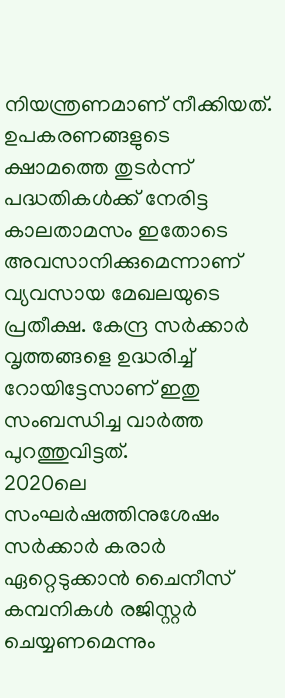നിയന്ത്രണമാണ് നീക്കിയത്. ഉപകരണങ്ങളുടെ ക്ഷാമത്തെ തുടർന്ന് പദ്ധതികൾക്ക് നേരിട്ട കാലതാമസം ഇതോടെ അവസാനിക്കുമെന്നാണ് വ്യവസായ മേഖലയുടെ പ്രതീക്ഷ. കേന്ദ്ര സർക്കാർ വൃത്തങ്ങളെ ഉദ്ധരിച്ച് റോയിട്ടേസാണ് ഇതു സംബന്ധിച്ച വാർത്ത പുറത്തുവിട്ടത്.
2020ലെ സംഘർഷത്തിനുശേഷം സർക്കാർ കരാർ ഏറ്റെടുക്കാൻ ചൈനീസ് കമ്പനികൾ രജിസ്റ്റർ ചെയ്യണമെന്നും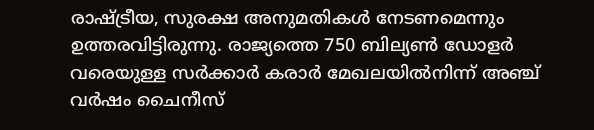രാഷ്ട്രീയ, സുരക്ഷ അനുമതികൾ നേടണമെന്നും ഉത്തരവിട്ടിരുന്നു. രാജ്യത്തെ 750 ബില്യൺ ഡോളർ വരെയുള്ള സർക്കാർ കരാർ മേഖലയിൽനിന്ന് അഞ്ച് വർഷം ചൈനീസ്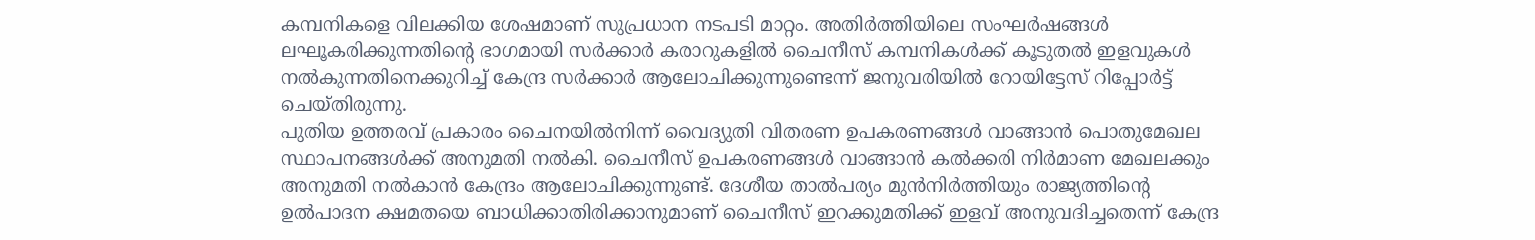കമ്പനികളെ വിലക്കിയ ശേഷമാണ് സുപ്രധാന നടപടി മാറ്റം. അതിർത്തിയിലെ സംഘർഷങ്ങൾ ലഘൂകരിക്കുന്നതിന്റെ ഭാഗമായി സർക്കാർ കരാറുകളിൽ ചൈനീസ് കമ്പനികൾക്ക് കൂടുതൽ ഇളവുകൾ നൽകുന്നതിനെക്കുറിച്ച് കേന്ദ്ര സർക്കാർ ആലോചിക്കുന്നുണ്ടെന്ന് ജനുവരിയിൽ റോയിട്ടേസ് റിപ്പോർട്ട് ചെയ്തിരുന്നു.
പുതിയ ഉത്തരവ് പ്രകാരം ചൈനയിൽനിന്ന് വൈദ്യുതി വിതരണ ഉപകരണങ്ങൾ വാങ്ങാൻ പൊതുമേഖല സ്ഥാപനങ്ങൾക്ക് അനുമതി നൽകി. ചൈനീസ് ഉപകരണങ്ങൾ വാങ്ങാൻ കൽക്കരി നിർമാണ മേഖലക്കും അനുമതി നൽകാൻ കേന്ദ്രം ആലോചിക്കുന്നുണ്ട്. ദേശീയ താൽപര്യം മുൻനിർത്തിയും രാജ്യത്തിന്റെ ഉൽപാദന ക്ഷമതയെ ബാധിക്കാതിരിക്കാനുമാണ് ചൈനീസ് ഇറക്കുമതിക്ക് ഇളവ് അനുവദിച്ചതെന്ന് കേന്ദ്ര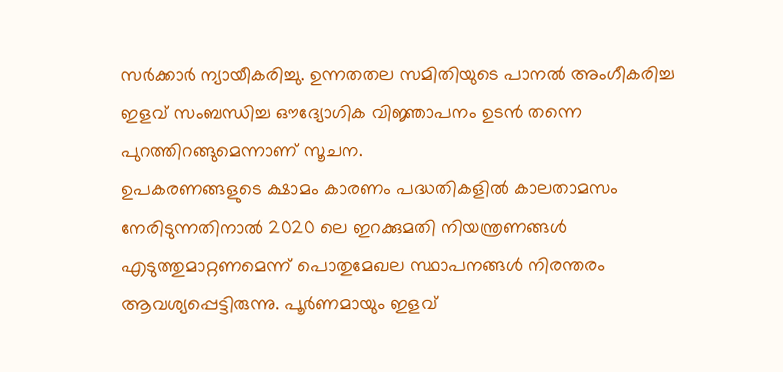സർക്കാർ ന്യായീകരിച്ചു. ഉന്നതതല സമിതിയുടെ പാനൽ അംഗീകരിച്ച ഇളവ് സംബന്ധിച്ച ഔദ്യോഗിക വിജ്ഞാപനം ഉടൻ തന്നെ പുറത്തിറങ്ങുമെന്നാണ് സൂചന.
ഉപകരണങ്ങളുടെ ക്ഷാമം കാരണം പദ്ധതികളിൽ കാലതാമസം നേരിടുന്നതിനാൽ 2020 ലെ ഇറക്കുമതി നിയന്ത്രണങ്ങൾ എടുത്തുമാറ്റണമെന്ന് പൊതുമേഖല സ്ഥാപനങ്ങൾ നിരന്തരം ആവശ്യപ്പെട്ടിരുന്നു. പൂർണമായും ഇളവ്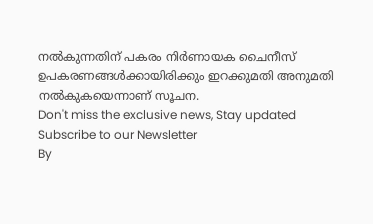നൽകുന്നതിന് പകരം നിർണായക ചൈനീസ് ഉപകരണങ്ങൾക്കായിരിക്കും ഇറക്കുമതി അനുമതി നൽകുകയെന്നാണ് സൂചന.
Don't miss the exclusive news, Stay updated
Subscribe to our Newsletter
By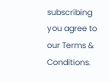subscribing you agree to our Terms & Conditions.